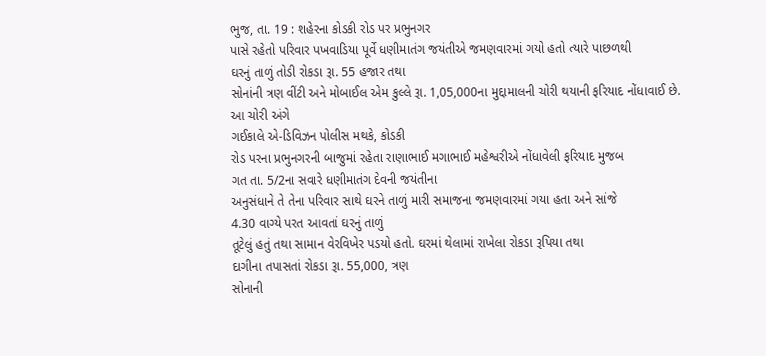ભુજ, તા. 19 : શહેરના કોડકી રોડ પર પ્રભુનગર
પાસે રહેતો પરિવાર પખવાડિયા પૂર્વે ધણીમાતંગ જયંતીએ જમણવારમાં ગયો હતો ત્યારે પાછળથી
ઘરનું તાળું તોડી રોકડા રૂા. 55 હજાર તથા
સોનાંની ત્રણ વીંટી અને મોબાઈલ એમ કુલ્લે રૂા. 1,05,000ના મુદ્દામાલની ચોરી થયાની ફરિયાદ નોંધાવાઈ છે. આ ચોરી અંગે
ગઈકાલે એ-ડિવિઝન પોલીસ મથકે, કોડકી
રોડ પરના પ્રભુનગરની બાજુમાં રહેતા રાણાભાઈ મગાભાઈ મહેશ્વરીએ નોંધાવેલી ફરિયાદ મુજબ
ગત તા. 5/2ના સવારે ધણીમાતંગ દેવની જયંતીના
અનુસંધાને તે તેના પરિવાર સાથે ઘરને તાળું મારી સમાજના જમણવારમાં ગયા હતા અને સાંજે
4.30 વાગ્યે પરત આવતાં ઘરનું તાળું
તૂટેલું હતું તથા સામાન વેરવિખેર પડયો હતો. ઘરમાં થેલામાં રાખેલા રોકડા રૂપિયા તથા
દાગીના તપાસતાં રોકડા રૂા. 55,000, ત્રણ
સોનાની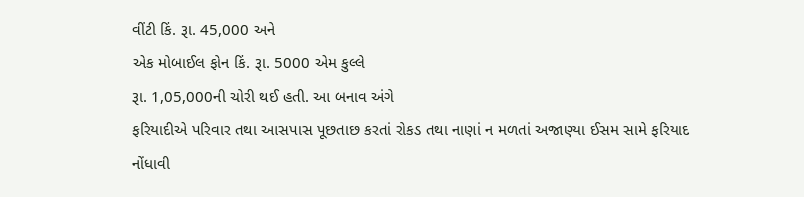વીંટી કિં. રૂા. 45,000 અને
એક મોબાઈલ ફોન કિં. રૂા. 5000 એમ કુલ્લે
રૂા. 1,05,000ની ચોરી થઈ હતી. આ બનાવ અંગે
ફરિયાદીએ પરિવાર તથા આસપાસ પૂછતાછ કરતાં રોકડ તથા નાણાં ન મળતાં અજાણ્યા ઈસમ સામે ફરિયાદ
નોંધાવી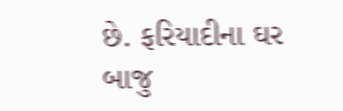છે. ફરિયાદીના ઘર બાજુ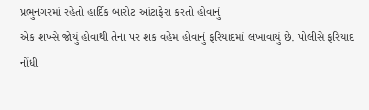પ્રભુનગરમાં રહેતો હાર્દિક બારોટ આંટાફેરા કરતો હોવાનું
એક શખ્સે જોયું હોવાથી તેના પર શક વહેમ હોવાનું ફરિયાદમાં લખાવાયું છે. પોલીસે ફરિયાદ
નોંધી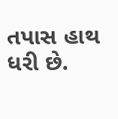તપાસ હાથ ધરી છે.